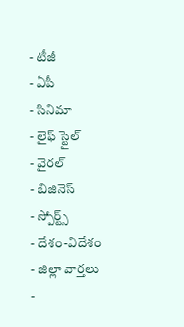- టీజీ
- ఏపీ
- సినిమా
- లైఫ్ స్టైల్
- వైరల్
- బిజినెస్
- స్పోర్ట్స్
- దేశం-విదేశం
- జిల్లా వార్తలు
-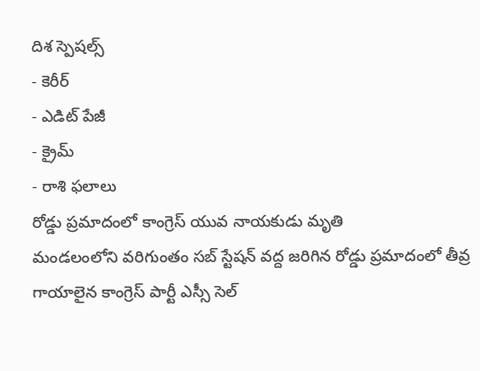దిశ స్పెషల్స్
- కెరీర్
- ఎడిట్ పేజీ
- క్రైమ్
- రాశి ఫలాలు
రోడ్డు ప్రమాదంలో కాంగ్రెస్ యువ నాయకుడు మృతి
మండలంలోని వరిగుంతం సబ్ స్టేషన్ వద్ద జరిగిన రోడ్డు ప్రమాదంలో తీవ్ర గాయాలైన కాంగ్రెస్ పార్టీ ఎస్సీ సెల్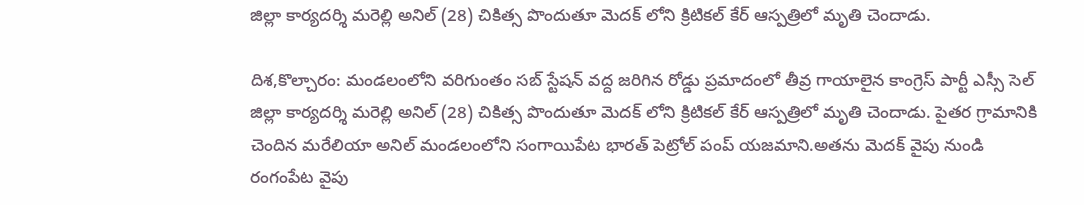జిల్లా కార్యదర్శి మరెల్లి అనిల్ (28) చికిత్స పొందుతూ మెదక్ లోని క్రిటికల్ కేర్ ఆస్పత్రిలో మృతి చెందాడు.

దిశ,కొల్చారం: మండలంలోని వరిగుంతం సబ్ స్టేషన్ వద్ద జరిగిన రోడ్డు ప్రమాదంలో తీవ్ర గాయాలైన కాంగ్రెస్ పార్టీ ఎస్సీ సెల్ జిల్లా కార్యదర్శి మరెల్లి అనిల్ (28) చికిత్స పొందుతూ మెదక్ లోని క్రిటికల్ కేర్ ఆస్పత్రిలో మృతి చెందాడు. పైతర గ్రామానికి చెందిన మరేలియా అనిల్ మండలంలోని సంగాయిపేట భారత్ పెట్రోల్ పంప్ యజమాని.అతను మెదక్ వైపు నుండి రంగంపేట వైపు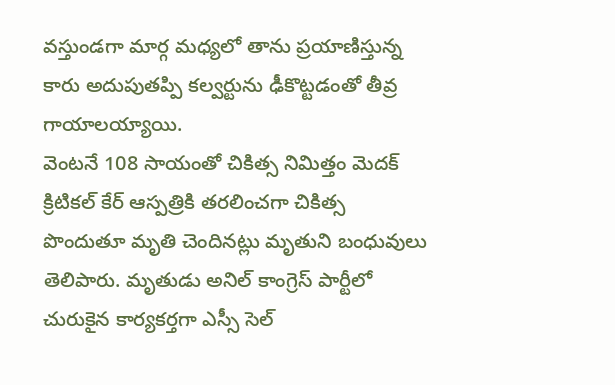వస్తుండగా మార్గ మధ్యలో తాను ప్రయాణిస్తున్న కారు అదుపుతప్పి కల్వర్టును ఢీకొట్టడంతో తీవ్ర గాయాలయ్యాయి.
వెంటనే 108 సాయంతో చికిత్స నిమిత్తం మెదక్ క్రిటికల్ కేర్ ఆస్పత్రికి తరలించగా చికిత్స పొందుతూ మృతి చెందినట్లు మృతుని బంధువులు తెలిపారు. మృతుడు అనిల్ కాంగ్రెస్ పార్టీలో చురుకైన కార్యకర్తగా ఎస్సీ సెల్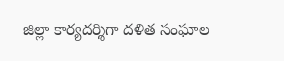జిల్లా కార్యదర్శిగా దళిత సంఘాల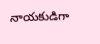నాయకుడిగా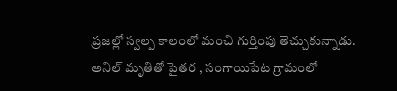ప్రజల్లో స్వల్ప కాలంలో మంచి గుర్తింపు తెచ్చుకున్నాడు. అనిల్ మృతితో పైతర , సంగాయిపేట గ్రామంలో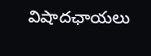విషాదఛాయలు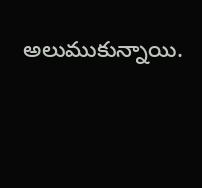అలుముకున్నాయి.